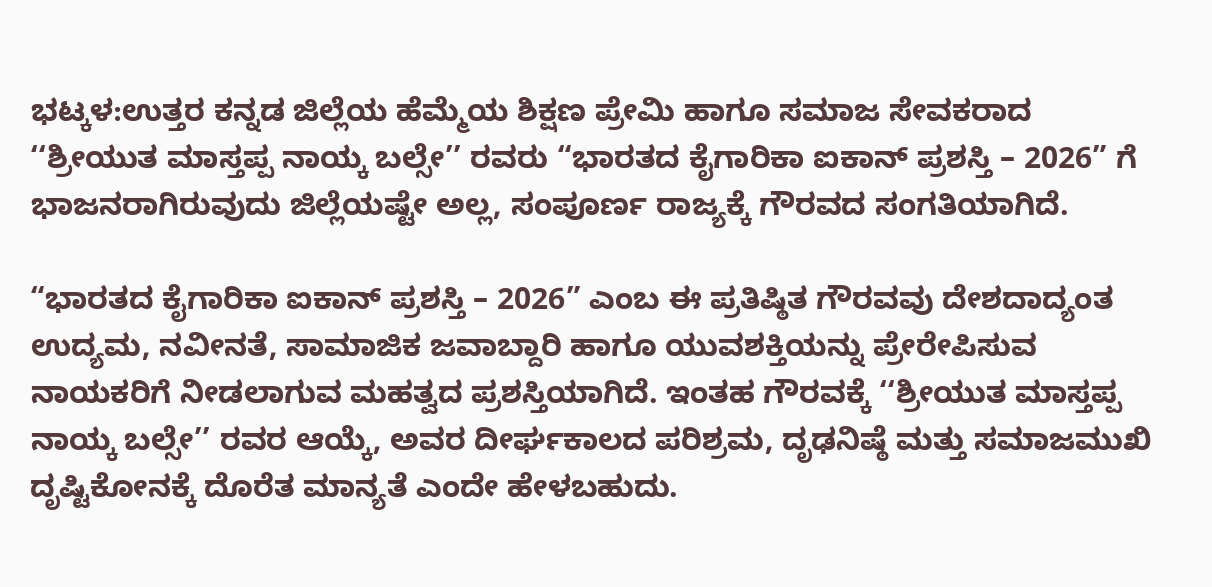ಭಟ್ಕಳ:ಉತ್ತರ ಕನ್ನಡ ಜಿಲ್ಲೆಯ ಹೆಮ್ಮೆಯ ಶಿಕ್ಷಣ ಪ್ರೇಮಿ ಹಾಗೂ ಸಮಾಜ ಸೇವಕರಾದ ‘‘ಶ್ರೀಯುತ ಮಾಸ್ತಪ್ಪ ನಾಯ್ಕ ಬಲ್ಸೇ’’ ರವರು “ಭಾರತದ ಕೈಗಾರಿಕಾ ಐಕಾನ್ ಪ್ರಶಸ್ತಿ – 2026” ಗೆ ಭಾಜನರಾಗಿರುವುದು ಜಿಲ್ಲೆಯಷ್ಟೇ ಅಲ್ಲ, ಸಂಪೂರ್ಣ ರಾಜ್ಯಕ್ಕೆ ಗೌರವದ ಸಂಗತಿಯಾಗಿದೆ.

“ಭಾರತದ ಕೈಗಾರಿಕಾ ಐಕಾನ್ ಪ್ರಶಸ್ತಿ – 2026” ಎಂಬ ಈ ಪ್ರತಿಷ್ಠಿತ ಗೌರವವು ದೇಶದಾದ್ಯಂತ ಉದ್ಯಮ, ನವೀನತೆ, ಸಾಮಾಜಿಕ ಜವಾಬ್ದಾರಿ ಹಾಗೂ ಯುವಶಕ್ತಿಯನ್ನು ಪ್ರೇರೇಪಿಸುವ ನಾಯಕರಿಗೆ ನೀಡಲಾಗುವ ಮಹತ್ವದ ಪ್ರಶಸ್ತಿಯಾಗಿದೆ. ಇಂತಹ ಗೌರವಕ್ಕೆ ‘‘ಶ್ರೀಯುತ ಮಾಸ್ತಪ್ಪ ನಾಯ್ಕ ಬಲ್ಸೇ’’ ರವರ ಆಯ್ಕೆ, ಅವರ ದೀರ್ಘಕಾಲದ ಪರಿಶ್ರಮ, ದೃಢನಿಷ್ಠೆ ಮತ್ತು ಸಮಾಜಮುಖಿ ದೃಷ್ಟಿಕೋನಕ್ಕೆ ದೊರೆತ ಮಾನ್ಯತೆ ಎಂದೇ ಹೇಳಬಹುದು.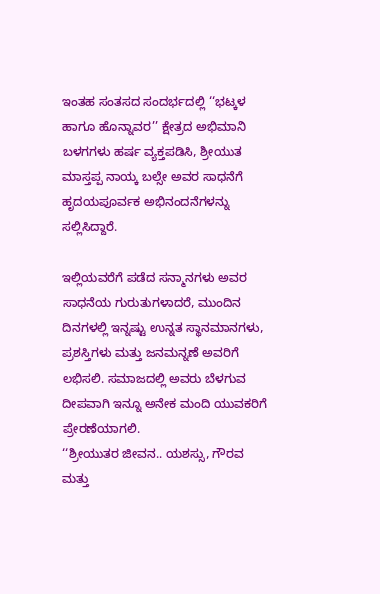ಇಂತಹ ಸಂತಸದ ಸಂದರ್ಭದಲ್ಲಿ ‘‘ಭಟ್ಕಳ ಹಾಗೂ ಹೊನ್ನಾವರ’’ ಕ್ಷೇತ್ರದ ಅಭಿಮಾನಿ ಬಳಗಗಳು ಹರ್ಷ ವ್ಯಕ್ತಪಡಿಸಿ, ಶ್ರೀಯುತ ಮಾಸ್ತಪ್ಪ ನಾಯ್ಕ ಬಲ್ಸೇ ಅವರ ಸಾಧನೆಗೆ ಹೃದಯಪೂರ್ವಕ ಅಭಿನಂದನೆಗಳನ್ನು ಸಲ್ಲಿಸಿದ್ದಾರೆ.

ಇಲ್ಲಿಯವರೆಗೆ ಪಡೆದ ಸನ್ಮಾನಗಳು ಅವರ ಸಾಧನೆಯ ಗುರುತುಗಳಾದರೆ, ಮುಂದಿನ ದಿನಗಳಲ್ಲಿ ಇನ್ನಷ್ಟು ಉನ್ನತ ಸ್ಥಾನಮಾನಗಳು, ಪ್ರಶಸ್ತಿಗಳು ಮತ್ತು ಜನಮನ್ನಣೆ ಅವರಿಗೆ ಲಭಿಸಲಿ. ಸಮಾಜದಲ್ಲಿ ಅವರು ಬೆಳಗುವ ದೀಪವಾಗಿ ಇನ್ನೂ ಅನೇಕ ಮಂದಿ ಯುವಕರಿಗೆ ಪ್ರೇರಣೆಯಾಗಲಿ.
‘‘ಶ್ರೀಯುತರ ಜೀವನ.. ಯಶಸ್ಸು, ಗೌರವ ಮತ್ತು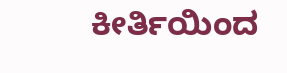ಕೀರ್ತಿಯಿಂದ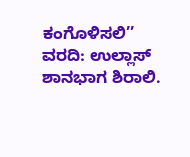ಕಂಗೊಳಿಸಲಿ’’
ವರದಿ: ಉಲ್ಲಾಸ್ ಶಾನಭಾಗ ಶಿರಾಲಿ.